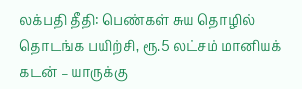லக்பதி தீதி: பெண்கள் சுய தொழில் தொடங்க பயிற்சி, ரூ.5 லட்சம் மானியக் கடன் – யாருக்கு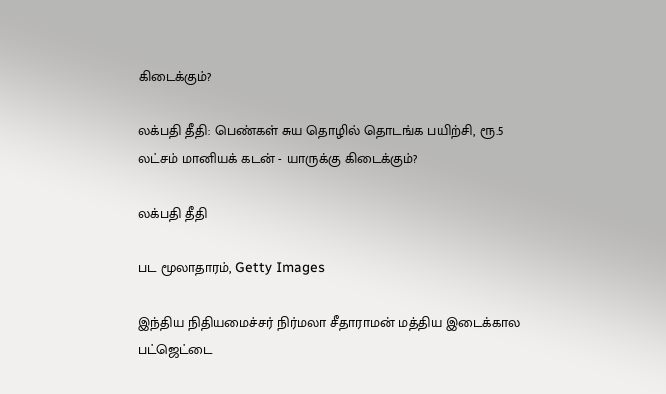கிடைக்கும்?

லக்பதி தீதி: பெண்கள் சுய தொழில் தொடங்க பயிற்சி, ரூ.5 லட்சம் மானியக் கடன் - யாருக்கு கிடைக்கும்?

லக்பதி தீதி

பட மூலாதாரம், Getty Images

இந்திய நிதியமைச்சர் நிர்மலா சீதாராமன் மத்திய இடைக்கால பட்ஜெட்டை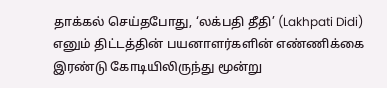தாக்கல் செய்தபோது, ‘லக்பதி தீதி’ (Lakhpati Didi) எனும் திட்டத்தின் பயனாளர்களின் எண்ணிக்கை இரண்டு கோடியிலிருந்து மூன்று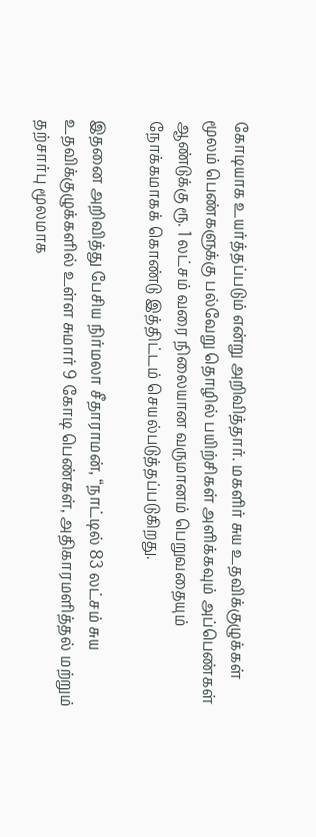கோடியாக உயர்த்தப்படும் என்று அறிவித்தார். மகளிர் சுய உதவிக்குழுக்கள் மூலம் பெண்களுக்கு பல்வேறு தொழில் பயிற்சிகள் அளிக்கவும் அப்பெண்கள் ஆண்டுக்கு ரூ. 1 லட்சம் வரை நிலையான வருமானம் பெறுவதையும் நோக்கமாகக் கொண்டு இத்திட்டம் செயல்படுத்தப்படுகிறது.

இதனை அறிவித்து பேசிய நிர்மலா சீதாராமன், “நாட்டில் 83 லட்சம் சுய உதவிக்குழுக்களில் உள்ள சுமார் 9 கோடி பெண்கள், அதிகாரமளித்தல் மற்றும் தற்சார்பு மூலமாக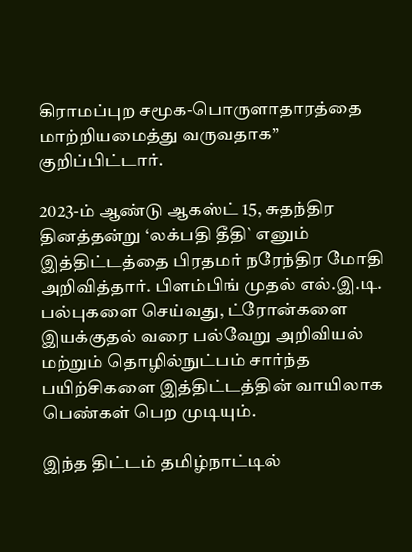கிராமப்புற சமூக-பொருளாதாரத்தை மாற்றியமைத்து வருவதாக” குறிப்பிட்டார்.

2023-ம் ஆண்டு ஆகஸ்ட் 15, சுதந்திர தினத்தன்று ‘லக்பதி தீதி` எனும் இத்திட்டத்தை பிரதமர் நரேந்திர மோதி அறிவித்தார். பிளம்பிங் முதல் எல்.இ.டி. பல்புகளை செய்வது, ட்ரோன்களை இயக்குதல் வரை பல்வேறு அறிவியல் மற்றும் தொழில்நுட்பம் சார்ந்த பயிற்சிகளை இத்திட்டத்தின் வாயிலாக பெண்கள் பெற முடியும்.

இந்த திட்டம் தமிழ்நாட்டில்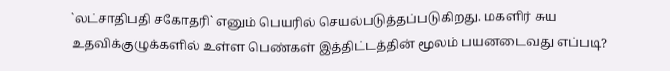`லட்சாதிபதி சகோதரி` எனும் பெயரில் செயல்படுத்தப்படுகிறது. மகளிர் சுய உதவிக்குழுக்களில் உள்ள பெண்கள் இத்திட்டத்தின் மூலம் பயனடைவது எப்படி?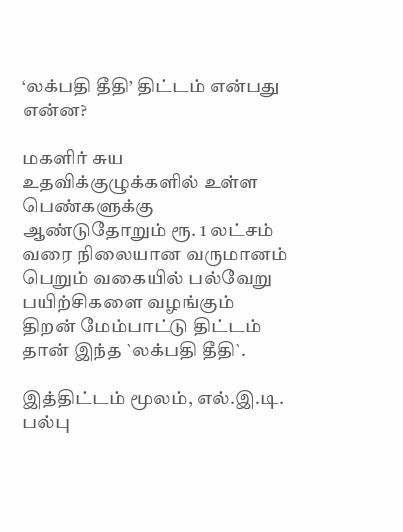‘லக்பதி தீதி’ திட்டம் என்பது என்ன?

மகளிர் சுய உதவிக்குழுக்களில் உள்ள பெண்களுக்கு ஆண்டுதோறும் ரூ. 1 லட்சம் வரை நிலையான வருமானம் பெறும் வகையில் பல்வேறு பயிற்சிகளை வழங்கும் திறன் மேம்பாட்டு திட்டம் தான் இந்த `லக்பதி தீதி`.

இத்திட்டம் மூலம், எல்.இ.டி. பல்பு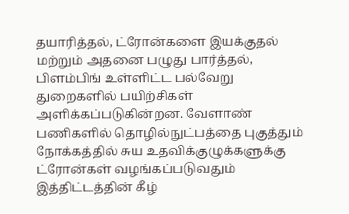தயாரித்தல், ட்ரோன்களை இயக்குதல் மற்றும் அதனை பழுது பார்த்தல், பிளம்பிங் உள்ளிட்ட பல்வேறு துறைகளில் பயிற்சிகள் அளிக்கப்படுகின்றன. வேளாண் பணிகளில் தொழில்நுட்பத்தை புகுத்தும் நோக்கத்தில் சுய உதவிக்குழுக்களுக்கு ட்ரோன்கள் வழங்கப்படுவதும் இத்திட்டத்தின் கீழ்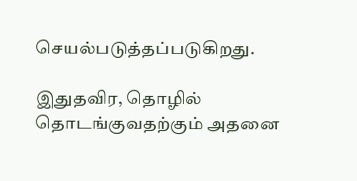செயல்படுத்தப்படுகிறது.

இதுதவிர, தொழில் தொடங்குவதற்கும் அதனை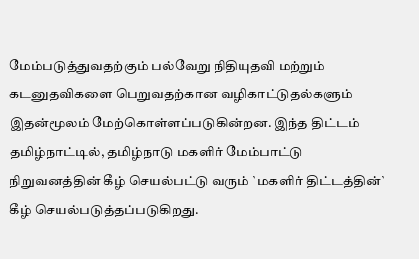மேம்படுத்துவதற்கும் பல்வேறு நிதியுதவி மற்றும் கடனுதவிகளை பெறுவதற்கான வழிகாட்டுதல்களும் இதன்மூலம் மேற்கொள்ளப்படுகின்றன. இந்த திட்டம் தமிழ்நாட்டில், தமிழ்நாடு மகளிர் மேம்பாட்டு நிறுவனத்தின் கீழ் செயல்பட்டு வரும் `மகளிர் திட்டத்தின்` கீழ் செயல்படுத்தப்படுகிறது.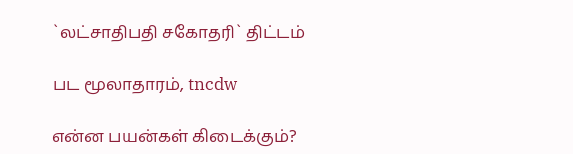`லட்சாதிபதி சகோதரி` திட்டம்

பட மூலாதாரம், tncdw

என்ன பயன்கள் கிடைக்கும்?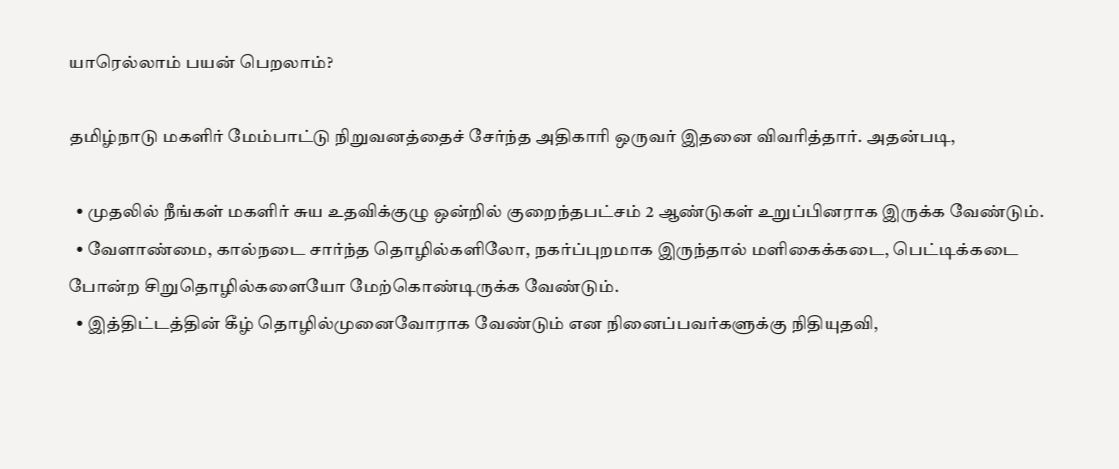யாரெல்லாம் பயன் பெறலாம்?

தமிழ்நாடு மகளிர் மேம்பாட்டு நிறுவனத்தைச் சேர்ந்த அதிகாரி ஒருவர் இதனை விவரித்தார். அதன்படி,

  • முதலில் நீங்கள் மகளிர் சுய உதவிக்குழு ஒன்றில் குறைந்தபட்சம் 2 ஆண்டுகள் உறுப்பினராக இருக்க வேண்டும்.
  • வேளாண்மை, கால்நடை சார்ந்த தொழில்களிலோ, நகர்ப்புறமாக இருந்தால் மளிகைக்கடை, பெட்டிக்கடை போன்ற சிறுதொழில்களையோ மேற்கொண்டிருக்க வேண்டும்.
  • இத்திட்டத்தின் கீழ் தொழில்முனைவோராக வேண்டும் என நினைப்பவர்களுக்கு நிதியுதவி,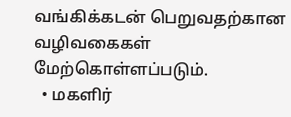வங்கிக்கடன் பெறுவதற்கான வழிவகைகள் மேற்கொள்ளப்படும்.
  • மகளிர்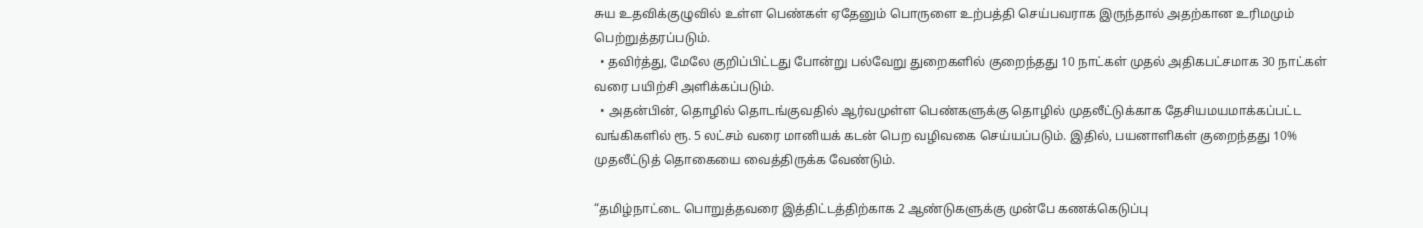சுய உதவிக்குழுவில் உள்ள பெண்கள் ஏதேனும் பொருளை உற்பத்தி செய்பவராக இருந்தால் அதற்கான உரிமமும் பெற்றுத்தரப்படும்.
  • தவிர்த்து, மேலே குறிப்பிட்டது போன்று பல்வேறு துறைகளில் குறைந்தது 10 நாட்கள் முதல் அதிகபட்சமாக 30 நாட்கள் வரை பயிற்சி அளிக்கப்படும்.
  • அதன்பின், தொழில் தொடங்குவதில் ஆர்வமுள்ள பெண்களுக்கு தொழில் முதலீட்டுக்காக தேசியமயமாக்கப்பட்ட வங்கிகளில் ரூ. 5 லட்சம் வரை மானியக் கடன் பெற வழிவகை செய்யப்படும். இதில், பயனாளிகள் குறைந்தது 10% முதலீட்டுத் தொகையை வைத்திருக்க வேண்டும்.

“தமிழ்நாட்டை பொறுத்தவரை இத்திட்டத்திற்காக 2 ஆண்டுகளுக்கு முன்பே கணக்கெடுப்பு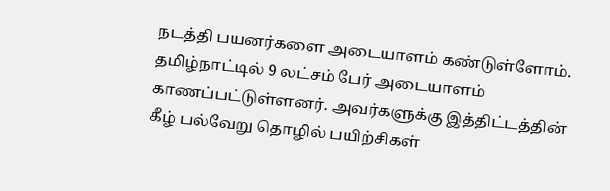நடத்தி பயனர்களை அடையாளம் கண்டுள்ளோம். தமிழ்நாட்டில் 9 லட்சம் பேர் அடையாளம் காணப்பட்டுள்ளனர். அவர்களுக்கு இத்திட்டத்தின் கீழ் பல்வேறு தொழில் பயிற்சிகள்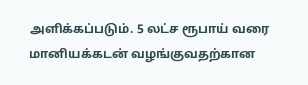அளிக்கப்படும். 5 லட்ச ரூபாய் வரை மானியக்கடன் வழங்குவதற்கான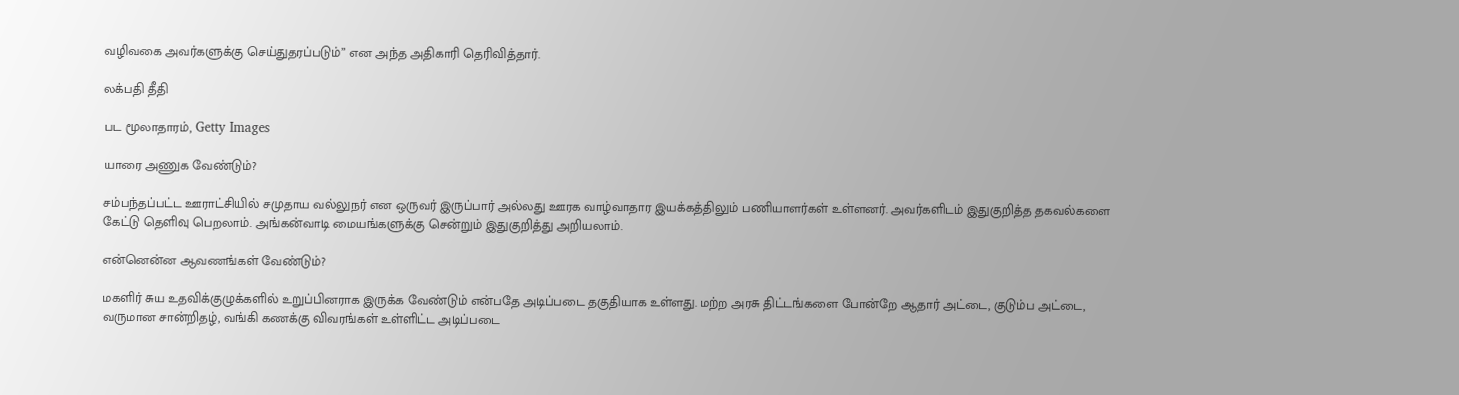வழிவகை அவர்களுக்கு செய்துதரப்படும்” என அந்த அதிகாரி தெரிவித்தார்.

லக்பதி தீதி

பட மூலாதாரம், Getty Images

யாரை அணுக வேண்டும்?

சம்பந்தப்பட்ட ஊராட்சியில் சமுதாய வல்லுநர் என ஒருவர் இருப்பார் அல்லது ஊரக வாழ்வாதார இயக்கத்திலும் பணியாளர்கள் உள்ளனர். அவர்களிடம் இதுகுறித்த தகவல்களை கேட்டு தெளிவு பெறலாம். அங்கன்வாடி மையங்களுக்கு சென்றும் இதுகுறித்து அறியலாம்.

என்னென்ன ஆவணங்கள் வேண்டும்?

மகளிர் சுய உதவிக்குழுக்களில் உறுப்பினராக இருக்க வேண்டும் என்பதே அடிப்படை தகுதியாக உள்ளது. மற்ற அரசு திட்டங்களை போன்றே ஆதார் அட்டை, குடும்ப அட்டை, வருமான சான்றிதழ், வங்கி கணக்கு விவரங்கள் உள்ளிட்ட அடிப்படை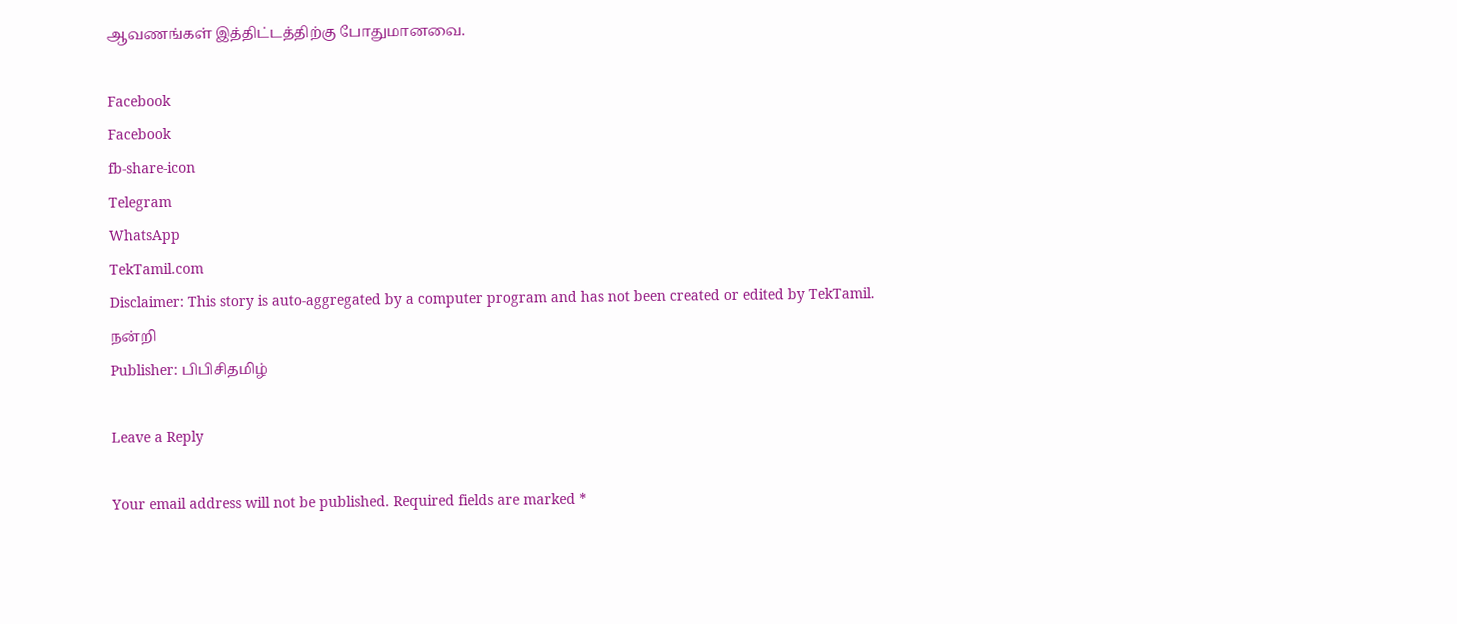ஆவணங்கள் இத்திட்டத்திற்கு போதுமானவை.

Facebook
Facebook
fb-share-icon
Telegram
WhatsApp
TekTamil.com
Disclaimer: This story is auto-aggregated by a computer program and has not been created or edited by TekTamil.
நன்றி
Publisher: பிபிசிதமிழ்

Leave a Reply

Your email address will not be published. Required fields are marked *